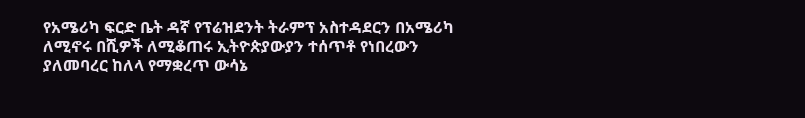የአሜሪካ ፍርድ ቤት ዳኛ የፕሬዝደንት ትራምፕ አስተዳደርን በአሜሪካ ለሚኖሩ በሺዎች ለሚቆጠሩ ኢትዮጵያውያን ተሰጥቶ የነበረውን ያለመባረር ከለላ የማቋረጥ ውሳኔ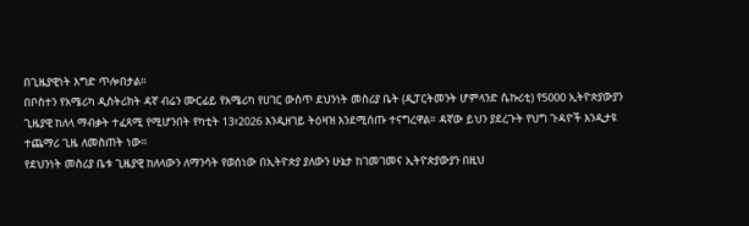በጊዜያዊነት እግድ ጥሎበታል።
በቦስተን የአሜሪካ ዲስትሪክት ዳኛ ብሬን ሙርፊይ የአሜሪካ የሀገር ውስጥ ደህንነት መስሪያ ቤት (ዲፓርትመንት ሆምላንድ ሴኩሪቲ) የ5000 ኢትዮጵያውያን ጊዜያዊ ከለላ ማብቃት ተፈጻሚ የሚሆንበት የካቲት 13፣2026 እንዲዘገይ ትዕዛዝ እንደሚሰጡ ተናግረዋል። ዳኛው ይህን ያደረጉት የህግ ጉዳዮች እንዲታዩ ተጨማሪ ጊዜ ለመስጠት ነው።
የደህንነት መስሪያ ቤቱ ጊዜያዊ ከለላውን ለማንሳት የወሰነው በኢትዮጵያ ያለውን ሁኔታ ከገመገመና ኢትዮጵያውያን በዚህ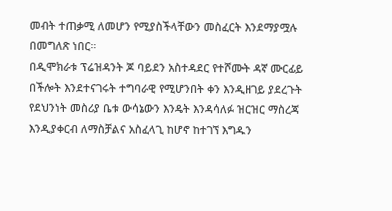መብት ተጠቃሚ ለመሆን የሚያስችላቸውን መስፈርት እንደማያሟሉ በመግለጽ ነበር።
በዲሞክራቱ ፕሬዝዳንት ጆ ባይደን አስተዳደር የተሾሙት ዳኛ ሙርፊይ በችሎት እንደተናገሩት ተግባራዊ የሚሆንበት ቀን እንዲዘገይ ያደረጉት የደህንነት መስሪያ ቤቱ ውሳኔውን እንዴት እንዳሳለፉ ዝርዝር ማስረጃ እንዲያቀርብ ለማስቻልና አስፈላጊ ከሆኖ ከተገኘ እግዱን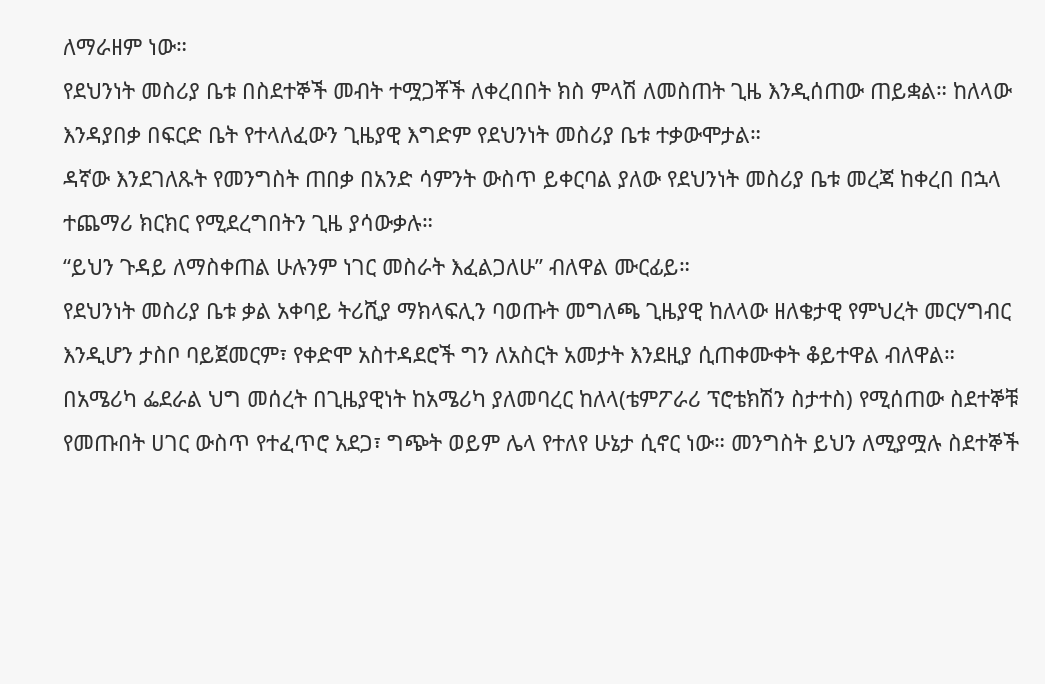ለማራዘም ነው።
የደህንነት መስሪያ ቤቱ በስደተኞች መብት ተሟጋቾች ለቀረበበት ክስ ምላሽ ለመስጠት ጊዜ እንዲሰጠው ጠይቋል። ከለላው እንዳያበቃ በፍርድ ቤት የተላለፈውን ጊዜያዊ እግድም የደህንነት መስሪያ ቤቱ ተቃውሞታል።
ዳኛው እንደገለጹት የመንግስት ጠበቃ በአንድ ሳምንት ውስጥ ይቀርባል ያለው የደህንነት መስሪያ ቤቱ መረጃ ከቀረበ በኋላ ተጨማሪ ክርክር የሚደረግበትን ጊዜ ያሳውቃሉ።
“ይህን ጉዳይ ለማስቀጠል ሁሉንም ነገር መስራት እፈልጋለሁ” ብለዋል ሙርፊይ።
የደህንነት መስሪያ ቤቱ ቃል አቀባይ ትሪሺያ ማክላፍሊን ባወጡት መግለጫ ጊዜያዊ ከለላው ዘለቄታዊ የምህረት መርሃግብር እንዲሆን ታስቦ ባይጀመርም፣ የቀድሞ አስተዳደሮች ግን ለአስርት አመታት እንደዚያ ሲጠቀሙቀት ቆይተዋል ብለዋል።
በአሜሪካ ፌደራል ህግ መሰረት በጊዜያዊነት ከአሜሪካ ያለመባረር ከለላ(ቴምፖራሪ ፕሮቴክሽን ስታተስ) የሚሰጠው ስደተኞቹ የመጡበት ሀገር ውስጥ የተፈጥሮ አደጋ፣ ግጭት ወይም ሌላ የተለየ ሁኔታ ሲኖር ነው። መንግስት ይህን ለሚያሟሉ ስደተኞች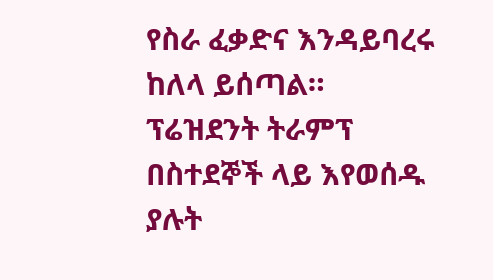የስራ ፈቃድና እንዳይባረሩ ከለላ ይሰጣል።
ፕሬዝደንት ትራምፕ በስተደኞች ላይ እየወሰዱ ያሉት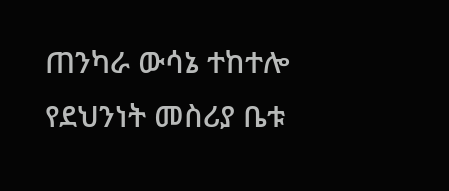ጠንካራ ውሳኔ ተከተሎ የደህንነት መስሪያ ቤቱ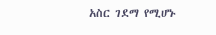አስር ገደማ የሚሆኑ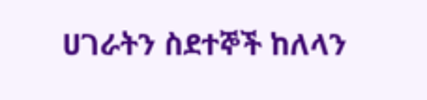ሀገራትን ስደተኞች ከለላን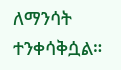ለማንሳት ተንቀሳቅሷል።